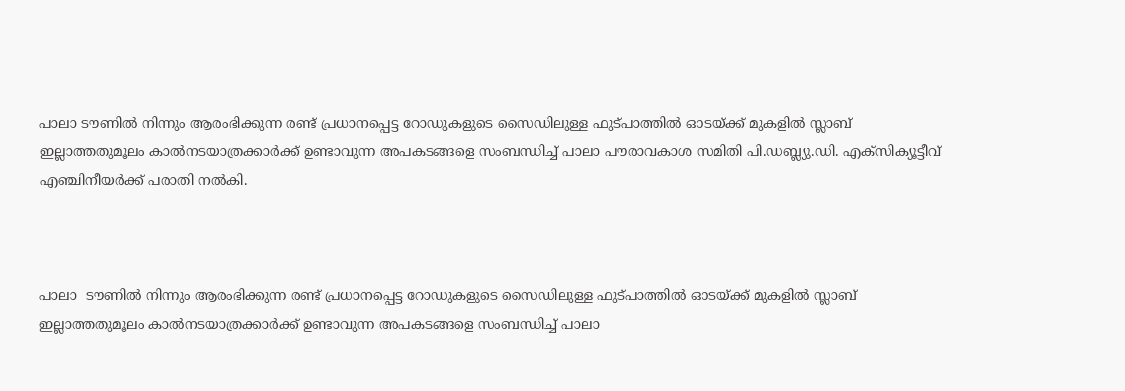പാലാ ടൗണില്‍ നിന്നും ആരംഭിക്കുന്ന രണ്ട് പ്രധാനപ്പെട്ട റോഡുകളുടെ സൈഡിലുള്ള ഫുട്പാത്തില്‍ ഓടയ്ക്ക് മുകളില്‍ സ്ലാബ് ഇല്ലാത്തതുമൂലം കാല്‍നടയാത്രക്കാര്‍ക്ക് ഉണ്ടാവുന്ന അപകടങ്ങളെ സംബന്ധിച്ച് പാലാ പൗരാവകാശ സമിതി പി.ഡബ്ല്യു.ഡി. എക്‌സിക്യൂട്ടീവ് എഞ്ചിനീയര്‍ക്ക് പരാതി നല്‍കി.



പാലാ  ടൗണില്‍ നിന്നും ആരംഭിക്കുന്ന രണ്ട് പ്രധാനപ്പെട്ട റോഡുകളുടെ സൈഡിലുള്ള ഫുട്പാത്തില്‍ ഓടയ്ക്ക് മുകളില്‍ സ്ലാബ് ഇല്ലാത്തതുമൂലം കാല്‍നടയാത്രക്കാര്‍ക്ക് ഉണ്ടാവുന്ന അപകടങ്ങളെ സംബന്ധിച്ച് പാലാ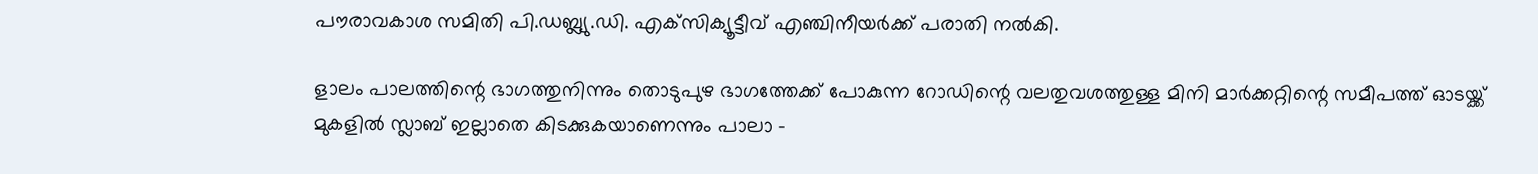പൗരാവകാശ സമിതി പി.ഡബ്ല്യു.ഡി. എക്‌സിക്യൂട്ടീവ് എഞ്ചിനീയര്‍ക്ക് പരാതി നല്‍കി.

ളാലം പാലത്തിന്റെ ഭാഗത്തുനിന്നും തൊടുപുഴ ഭാഗത്തേക്ക് പോകുന്ന റോഡിന്റെ വലതുവശത്തുള്ള മിനി മാര്‍ക്കറ്റിന്റെ സമീപത്ത് ഓടയ്ക്ക് മുകളില്‍ സ്ലാബ് ഇല്ലാതെ കിടക്കുകയാണെന്നും പാലാ -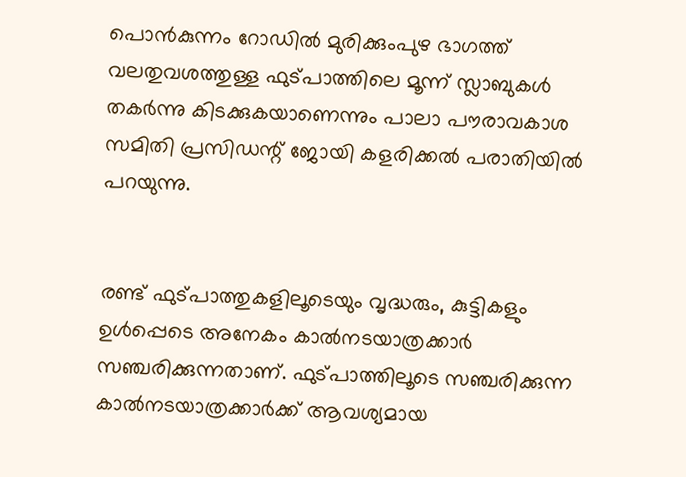പൊന്‍കുന്നം റോഡില്‍ മുരിക്കുംപുഴ ഭാഗത്ത് വലതുവശത്തുള്ള ഫുട്പാത്തിലെ മൂന്ന് സ്ലാബുകള്‍ തകര്‍ന്നു കിടക്കുകയാണെന്നും പാലാ പൗരാവകാശ സമിതി പ്രസിഡന്റ് ജോയി കളരിക്കല്‍ പരാതിയില്‍ പറയുന്നു.


രണ്ട് ഫുട്പാത്തുകളിലൂടെയും വൃദ്ധരും, കുട്ടികളും ഉള്‍പ്പെടെ അനേകം കാല്‍നടയാത്രക്കാര്‍ സഞ്ചരിക്കുന്നതാണ്. ഫുട്പാത്തിലൂടെ സഞ്ചരിക്കുന്ന കാല്‍നടയാത്രക്കാര്‍ക്ക് ആവശ്യമായ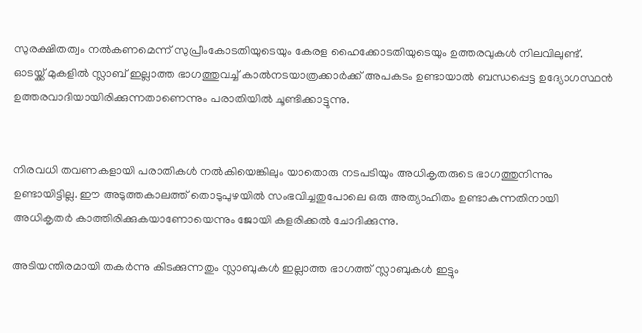സുരക്ഷിതത്വം നല്‍കണമെന്ന് സുപ്രീംകോടതിയുടെയും കേരള ഹൈക്കോടതിയുടെയും ഉത്തരവുകള്‍ നിലവിലുണ്ട്. ഓടയ്ക്ക് മുകളില്‍ സ്ലാബ് ഇല്ലാത്ത ഭാഗത്തുവച്ച് കാല്‍നടയാത്രക്കാര്‍ക്ക് അപകടം ഉണ്ടായാല്‍ ബന്ധപ്പെട്ട ഉദ്യോഗസ്ഥന്‍ ഉത്തരവാദിയായിരിക്കുന്നതാണെന്നും പരാതിയില്‍ ചൂണ്ടിക്കാട്ടുന്നു.


നിരവധി തവണകളായി പരാതികള്‍ നല്‍കിയെങ്കിലും യാതൊരു നടപടിയും അധികൃതരുടെ ഭാഗത്തുനിന്നും ഉണ്ടായിട്ടില്ല. ഈ അടുത്തകാലത്ത് തൊടുപുഴയില്‍ സംഭവിച്ചതുപോലെ ഒരു അത്യാഹിതം ഉണ്ടാകുന്നതിനായി അധികൃതര്‍ കാത്തിരിക്കുകയാണോയെന്നും ജോയി കളരിക്കല്‍ ചോദിക്കുന്നു.

അടിയന്തിരമായി തകര്‍ന്നു കിടക്കുന്നതും സ്ലാബുകള്‍ ഇല്ലാത്ത ഭാഗത്ത് സ്ലാബുകള്‍ ഇട്ടും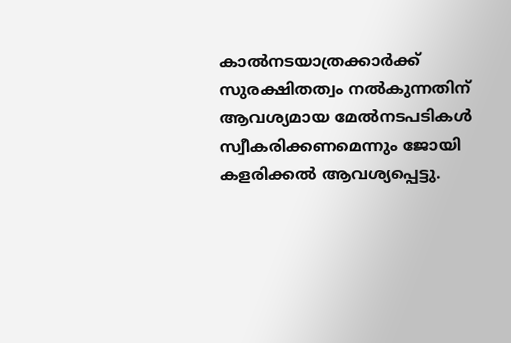കാല്‍നടയാത്രക്കാര്‍ക്ക് സുരക്ഷിതത്വം നല്‍കുന്നതിന് ആവശ്യമായ മേല്‍നടപടികള്‍ സ്വീകരിക്കണമെന്നും ജോയി കളരിക്കല്‍ ആവശ്യപ്പെട്ടു.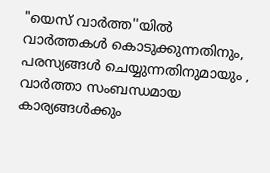"യെസ് വാർത്ത''യിൽ
വാർത്തകൾ കൊടുക്കുന്നതിനും,
പരസ്യങ്ങൾ ചെയ്യുന്നതിനുമായും ,
വാർത്താ സംബന്ധമായ കാര്യങ്ങൾക്കും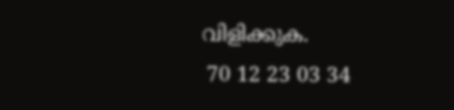വിളിക്കുക.
 70 12 23 03 34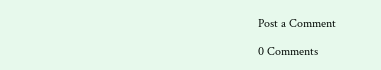Post a Comment

0 Comments